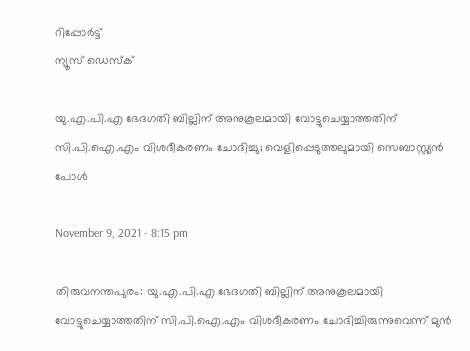റിപ്പോര്‍ട്ട്
ന്യൂസ് ഡെസ്ക്

യു.എ.പി.എ ഭേദഗതി ബില്ലിന് അനുകൂലമായി വോട്ടുചെയ്യാത്തതിന് സി.പി.ഐ.എം വിശദീകരണം ചോദിച്ചു; വെളിപ്പെടുത്തലുമായി സെബാസ്റ്റ്യന്‍ പോള്‍

November 9, 2021 - 8:15 pm

തിരുവനന്തപുരം: യു.എ.പി.എ ഭേദഗതി ബില്ലിന് അനുകൂലമായി വോട്ടുചെയ്യാത്തതിന് സി.പി.ഐ.എം വിശദീകരണം ചോദിച്ചിരുന്നുവെന്ന് മുന്‍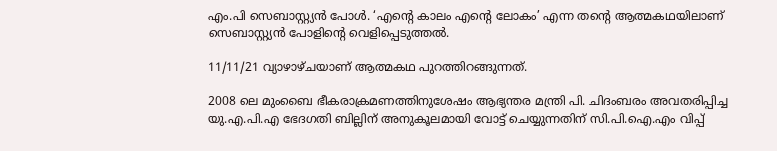എം.പി സെബാസ്റ്റ്യന്‍ പോള്‍. ‘എന്റെ കാലം എന്റെ ലോകം’ എന്ന തന്റെ ആത്മകഥയിലാണ് സെബാസ്റ്റ്യന്‍ പോളിന്റെ വെളിപ്പെടുത്തല്‍.

11/11/21 വ്യാഴാഴ്ചയാണ് ആത്മകഥ പുറത്തിറങ്ങുന്നത്.

2008 ലെ മുംബൈ ഭീകരാക്രമണത്തിനുശേഷം ആഭ്യന്തര മന്ത്രി പി. ചിദംബരം അവതരിപ്പിച്ച യു.എ.പി.എ ഭേദഗതി ബില്ലിന് അനുകൂലമായി വോട്ട് ചെയ്യുന്നതിന് സി.പി.ഐ.എം വിപ്പ്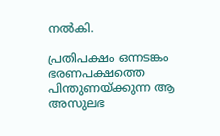നല്‍കി.

പ്രതിപക്ഷം ഒന്നടങ്കം ഭരണപക്ഷത്തെ പിന്തുണയ്ക്കുന്ന ആ അസുലഭ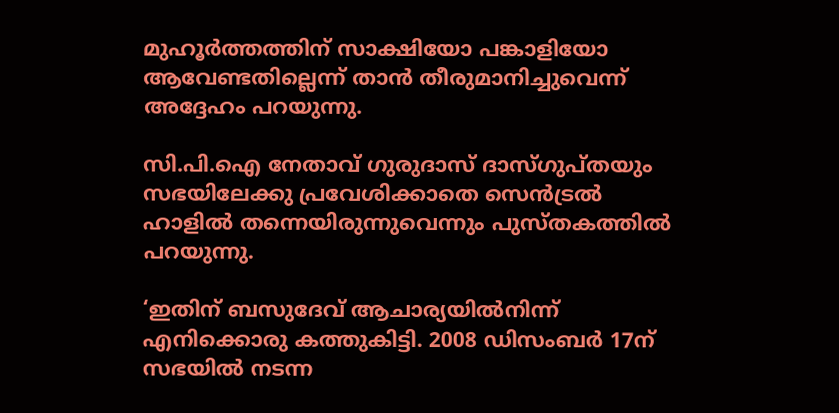മുഹൂര്‍ത്തത്തിന് സാക്ഷിയോ പങ്കാളിയോ ആവേണ്ടതില്ലെന്ന് താന്‍ തീരുമാനിച്ചുവെന്ന് അദ്ദേഹം പറയുന്നു.

സി.പി.ഐ നേതാവ് ഗുരുദാസ് ദാസ്ഗുപ്തയും സഭയിലേക്കു പ്രവേശിക്കാതെ സെന്‍ട്രല്‍ ഹാളില്‍ തന്നെയിരുന്നുവെന്നും പുസ്തകത്തില്‍ പറയുന്നു.

‘ഇതിന് ബസുദേവ് ആചാര്യയില്‍നിന്ന് എനിക്കൊരു കത്തുകിട്ടി. 2008 ഡിസംബര്‍ 17ന് സഭയില്‍ നടന്ന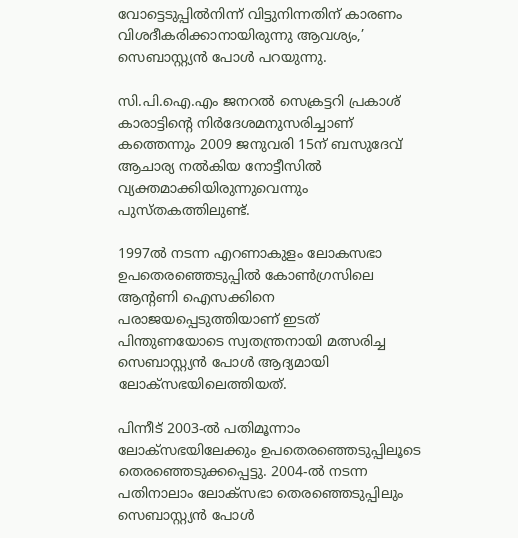വോട്ടെടുപ്പില്‍നിന്ന് വിട്ടുനിന്നതിന് കാരണം വിശദീകരിക്കാനായിരുന്നു ആവശ്യം,’ സെബാസ്റ്റ്യന്‍ പോള്‍ പറയുന്നു.

സി.പി.ഐ.എം ജനറല്‍ സെക്രട്ടറി പ്രകാശ് കാരാട്ടിന്റെ നിര്‍ദേശമനുസരിച്ചാണ് കത്തെന്നും 2009 ജനുവരി 15ന് ബസുദേവ് ആചാര്യ നല്‍കിയ നോട്ടീസില്‍ വ്യക്തമാക്കിയിരുന്നുവെന്നും പുസ്തകത്തിലുണ്ട്.

1997ല്‍ നടന്ന എറണാകുളം ലോകസഭാ ഉപതെരഞ്ഞെടുപ്പില്‍ കോണ്‍ഗ്രസിലെ ആന്റണി ഐസക്കിനെ പരാജയപ്പെടുത്തിയാണ് ഇടത് പിന്തുണയോടെ സ്വതന്ത്രനായി മത്സരിച്ച സെബാസ്റ്റ്യന്‍ പോള്‍ ആദ്യമായി ലോക്സഭയിലെത്തിയത്.

പിന്നീട് 2003-ല്‍ പതിമൂന്നാം ലോക്സഭയിലേക്കും ഉപതെരഞ്ഞെടുപ്പിലൂടെ തെരഞ്ഞെടുക്കപ്പെട്ടു. 2004-ല്‍ നടന്ന പതിനാലാം ലോക്സഭാ തെരഞ്ഞെടുപ്പിലും സെബാസ്റ്റ്യന്‍ പോള്‍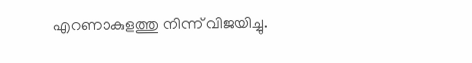എറണാകുളത്തു നിന്ന് വിജയിച്ചു.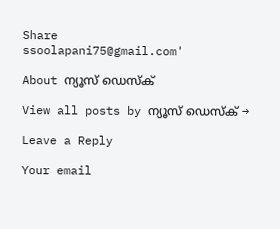Share
ssoolapani75@gmail.com'

About ന്യൂസ് ഡെസ്ക്

View all posts by ന്യൂസ് ഡെസ്ക് →

Leave a Reply

Your email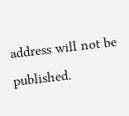address will not be published.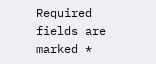Required fields are marked *